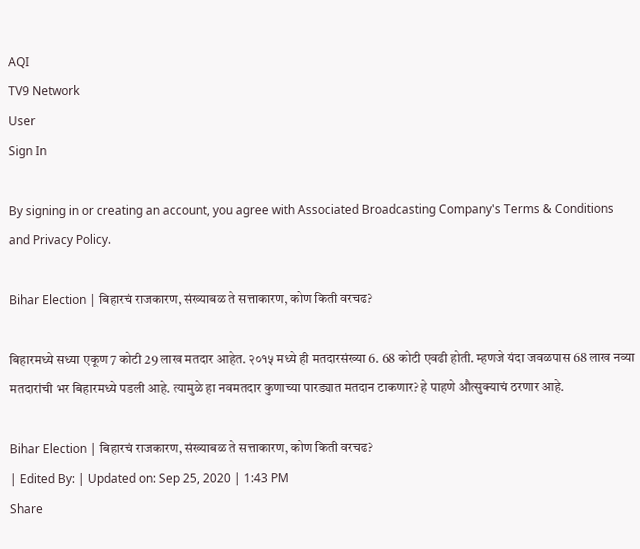AQI
TV9 Network
User
Sign In

By signing in or creating an account, you agree with Associated Broadcasting Company's Terms & Conditions and Privacy Policy.

Bihar Election | बिहारचं राजकारण, संख्याबळ ते सत्ताकारण, कोण किती वरचढ?

बिहारमध्ये सध्या एकूण 7 कोटी 29 लाख मतदार आहेत. २०१५ मध्ये ही मतदारसंख्या 6. 68 कोटी एवढी होती. म्हणजे यंदा जवळपास 68 लाख नव्या मतदारांची भर बिहारमध्ये पडली आहे. त्यामुळे हा नवमतदार कुणाच्या पारड्यात मतदान टाकणार? हे पाहणे औत्सुक्याचं ठरणार आहे.

Bihar Election | बिहारचं राजकारण, संख्याबळ ते सत्ताकारण, कोण किती वरचढ?
| Edited By: | Updated on: Sep 25, 2020 | 1:43 PM
Share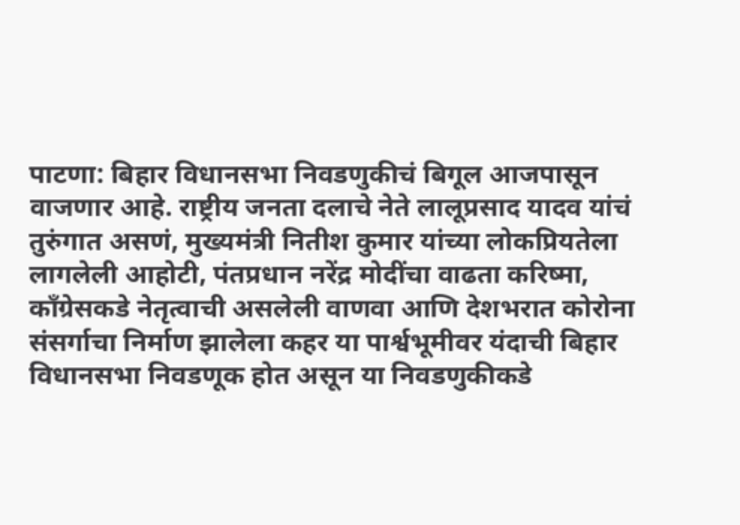पाटणा: बिहार विधानसभा निवडणुकीचं बिगूल आजपासून वाजणार आहे. राष्ट्रीय जनता दलाचे नेते लालूप्रसाद यादव यांचं तुरुंगात असणं, मुख्यमंत्री नितीश कुमार यांच्या लोकप्रियतेला लागलेली आहोटी, पंतप्रधान नरेंद्र मोदींचा वाढता करिष्मा, काँग्रेसकडे नेतृत्वाची असलेली वाणवा आणि देशभरात कोरोना संसर्गाचा निर्माण झालेला कहर या पार्श्वभूमीवर यंदाची बिहार विधानसभा निवडणूक होत असून या निवडणुकीकडे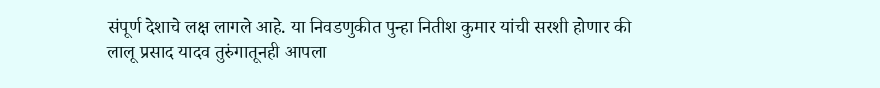संपूर्ण देशाचे लक्ष लागले आहे. या निवडणुकीत पुन्हा नितीश कुमार यांची सरशी होणार की लालू प्रसाद यादव तुरुंगातूनही आपला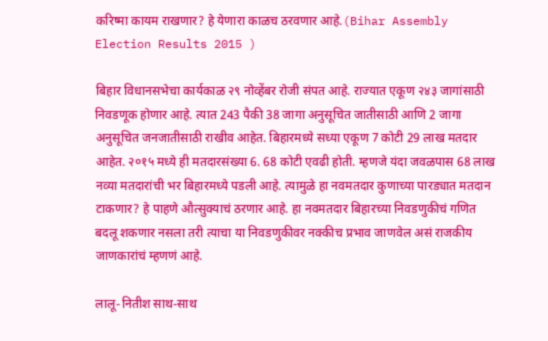करिष्मा कायम राखणार? हे येणारा काळच ठरवणार आहे.(Bihar Assembly Election Results 2015 )

बिहार विधानसभेचा कार्यकाळ २९ नोव्हेंबर रोजी संपत आहे. राज्यात एकूण २४३ जागांसाठी निवडणूक होणार आहे. त्यात 243 पैकी 38 जागा अनुसूचित जातीसाठी आणि 2 जागा अनुसूचित जनजातीसाठी राखीव आहेत. बिहारमध्ये सध्या एकूण 7 कोटी 29 लाख मतदार आहेत. २०१५ मध्ये ही मतदारसंख्या 6. 68 कोटी एवढी होती. म्हणजे यंदा जवळपास 68 लाख नव्या मतदारांची भर बिहारमध्ये पडली आहे. त्यामुळे हा नवमतदार कुणाच्या पारड्यात मतदान टाकणार? हे पाहणे औत्सुक्याचं ठरणार आहे. हा नवमतदार बिहारच्या निवडणुकीचं गणित बदलू शकणार नसला तरी त्याचा या निवडणुकीवर नक्कीच प्रभाव जाणवेल असं राजकीय जाणकारांचं म्हणणं आहे.

लालू-नितीश साथ-साथ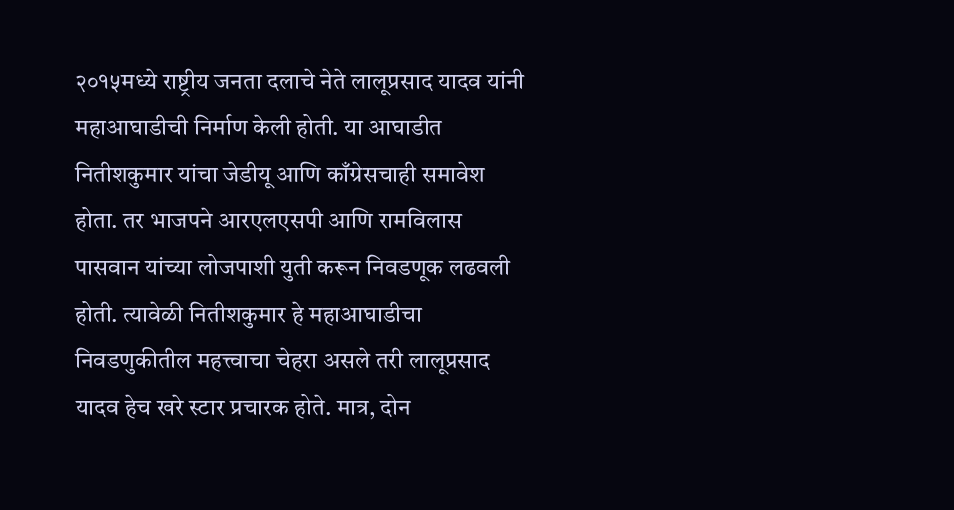२०१५मध्ये राष्ट्रीय जनता दलाचे नेते लालूप्रसाद यादव यांनी महाआघाडीची निर्माण केली होती. या आघाडीत नितीशकुमार यांचा जेडीयू आणि काँग्रेसचाही समावेश होता. तर भाजपने आरएलएसपी आणि रामविलास पासवान यांच्या लोजपाशी युती करून निवडणूक लढवली होती. त्यावेळी नितीशकुमार हे महाआघाडीचा निवडणुकीतील महत्त्वाचा चेहरा असले तरी लालूप्रसाद यादव हेच खरे स्टार प्रचारक होते. मात्र, दोन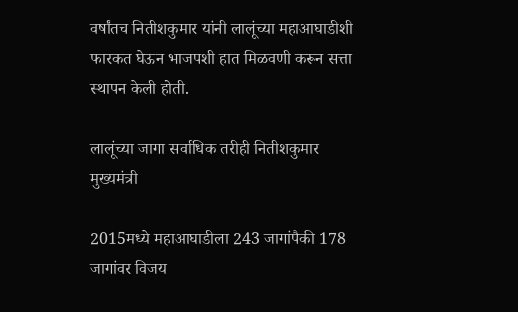वर्षांतच नितीशकुमार यांनी लालूंच्या महाआघाडीशी फारकत घेऊन भाजपशी हात मिळवणी करून सत्ता स्थापन केली होती.

लालूंच्या जागा सर्वाधिक तरीही नितीशकुमार मुख्यमंत्री

2015मध्ये महाआघाडीला 243 जागांपैकी 178 जागांवर विजय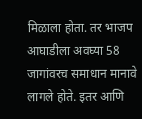मिळाला होता. तर भाजप आघाडीला अवघ्या 58 जागांवरच समाधान मानावे लागले होते. इतर आणि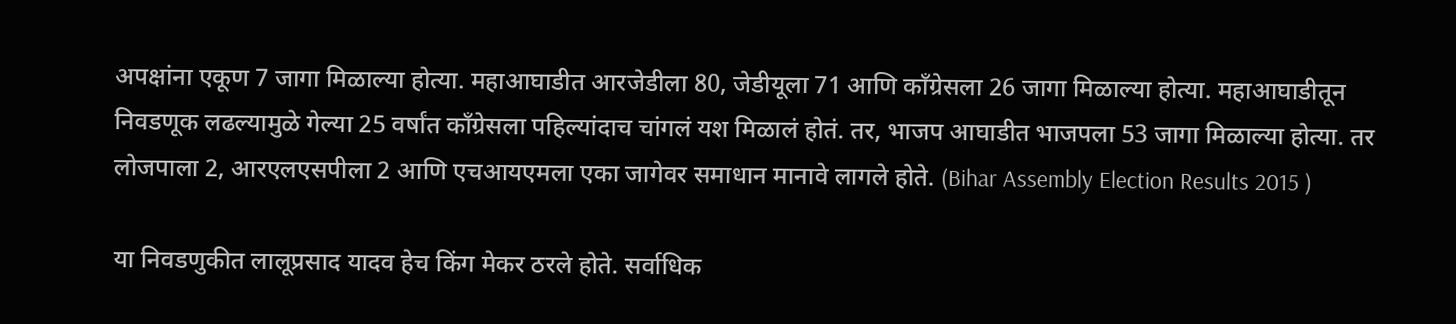अपक्षांना एकूण 7 जागा मिळाल्या होत्या. महाआघाडीत आरजेडीला 80, जेडीयूला 71 आणि काँग्रेसला 26 जागा मिळाल्या होत्या. महाआघाडीतून निवडणूक लढल्यामुळे गेल्या 25 वर्षांत काँग्रेसला पहिल्यांदाच चांगलं यश मिळालं होतं. तर, भाजप आघाडीत भाजपला 53 जागा मिळाल्या होत्या. तर लोजपाला 2, आरएलएसपीला 2 आणि एचआयएमला एका जागेवर समाधान मानावे लागले होते. (Bihar Assembly Election Results 2015 )

या निवडणुकीत लालूप्रसाद यादव हेच किंग मेकर ठरले होते. सर्वाधिक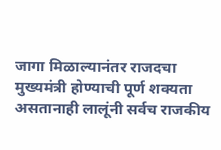जागा मिळाल्यानंतर राजदचा मुख्यमंत्री होण्याची पूर्ण शक्यता असतानाही लालूंनी सर्वच राजकीय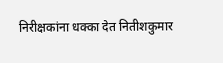निरीक्षकांना धक्का देत नितीशकुमार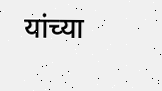यांच्या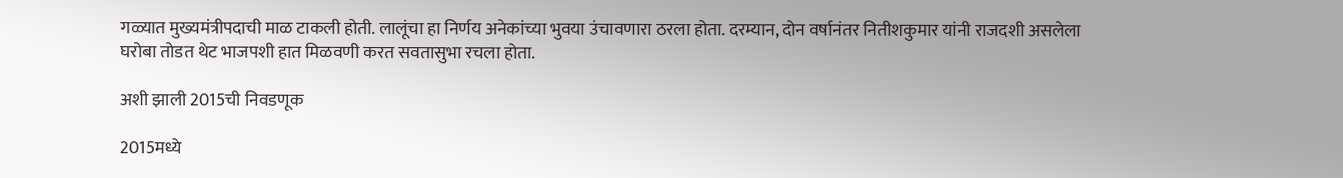गळ्यात मुख्यमंत्रीपदाची माळ टाकली होती. लालूंचा हा निर्णय अनेकांच्या भुवया उंचावणारा ठरला होता. दरम्यान, दोन वर्षानंतर नितीशकुमार यांनी राजदशी असलेला घरोबा तोडत थेट भाजपशी हात मिळवणी करत सवतासुभा रचला होता.

अशी झाली 2015ची निवडणूक

2015मध्ये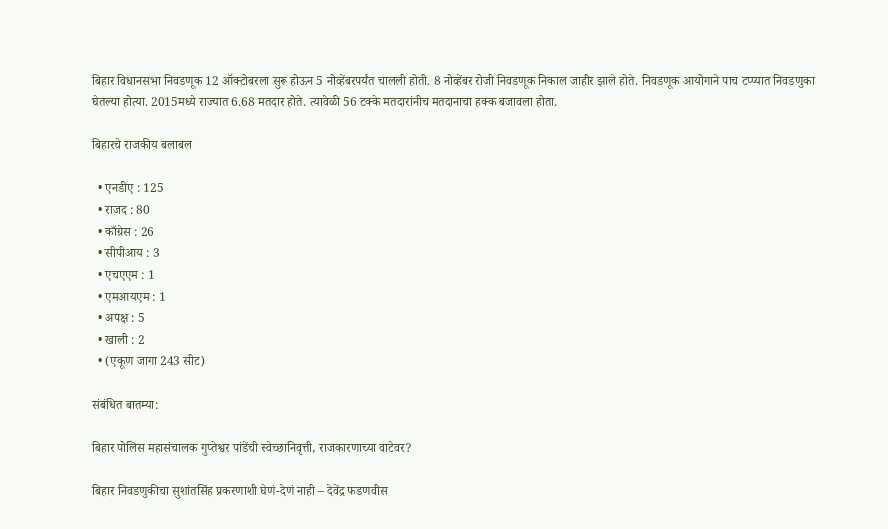बिहार विधानसभा निवडणूक 12 ऑक्टोबरला सुरू होऊन 5 नोव्हेंबरपर्यंत चालली होती. 8 नोव्हेंबर रोजी निवडणूक निकाल जाहीर झाले होते. निवडणूक आयोगाने पाच टप्प्यात निवडणुका घेतल्या होत्या. 2015मध्ये राज्यात 6.68 मतदार होते. त्यावेळी 56 टक्के मतदारांनीच मतदानाचा हक्क बजावला होता.

बिहारचे राजकीय बलाबल

  • एनडीए : 125
  • राजद : 80
  • काँग्रेस : 26
  • सीपीआय : 3
  • एचएएम : 1
  • एमआयएम : 1
  • अपक्ष : 5
  • खाली : 2
  • (एकूण जागा 243 सीट)

संबंधित बातम्या:

बिहार पोलिस महासंचालक गुप्तेश्वर पांडेंची स्वेच्छानिवृत्ती, राजकारणाच्या वाटेवर?

बिहार निवडणुकीचा सुशांतसिंह प्रकरणाशी घेणं-देणं नाही – देवेंद्र फडणवीस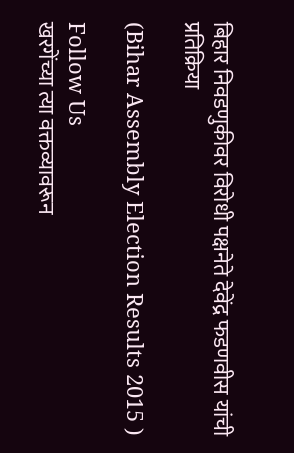बिहार निवडणुकीवर विरोधी पक्षनेते देवेंद्र फडणवीस यांची प्रतिक्रिया

(Bihar Assembly Election Results 2015 )

Follow Us
खरगेंच्या त्या वक्तव्यावरून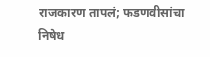राजकारण तापलं; फडणवीसांचा निषेध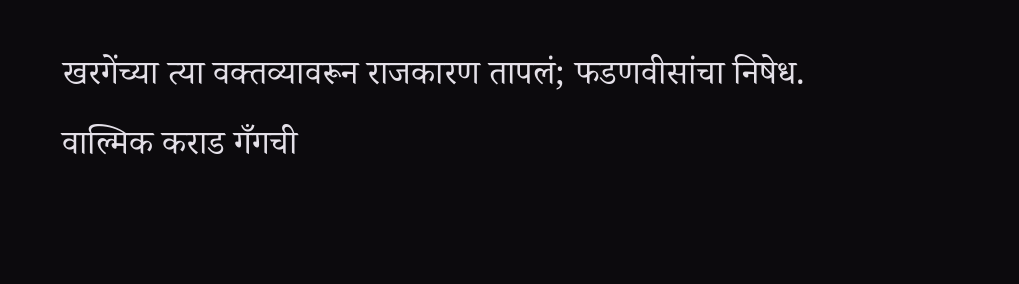खरगेंच्या त्या वक्तव्यावरून राजकारण तापलं; फडणवीसांचा निषेध.
वाल्मिक कराड गँगची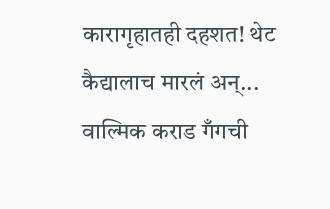कारागृहातही दहशत! थेट कैद्यालाच मारलं अन्...
वाल्मिक कराड गँगची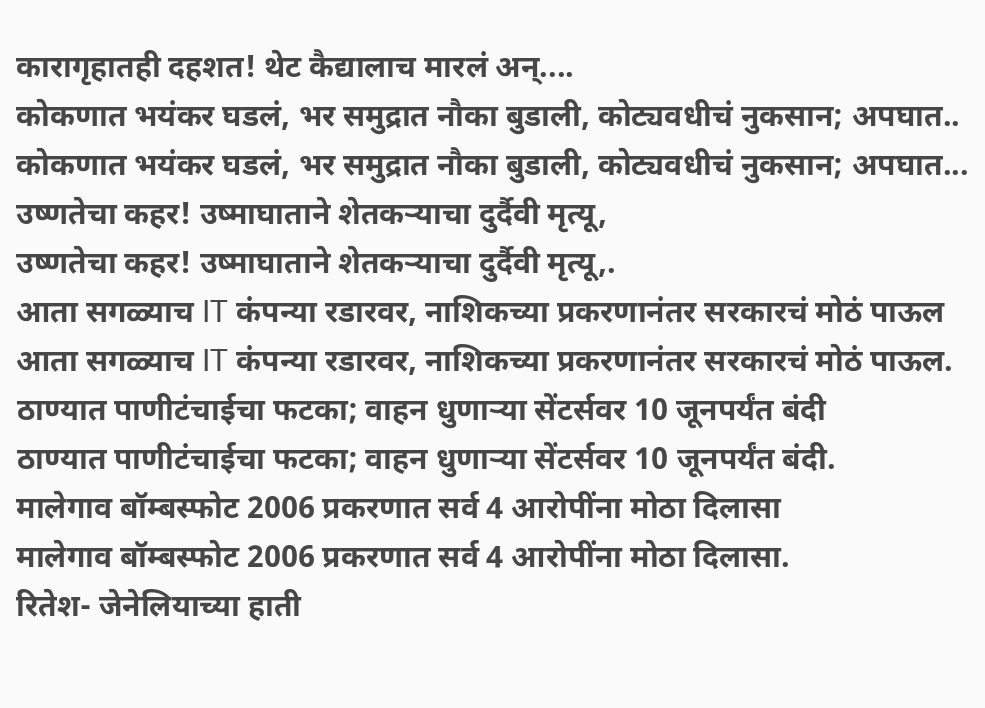कारागृहातही दहशत! थेट कैद्यालाच मारलं अन्....
कोकणात भयंकर घडलं, भर समुद्रात नौका बुडाली, कोट्यवधीचं नुकसान; अपघात..
कोकणात भयंकर घडलं, भर समुद्रात नौका बुडाली, कोट्यवधीचं नुकसान; अपघात...
उष्णतेचा कहर! उष्माघाताने शेतकऱ्याचा दुर्दैवी मृत्यू,
उष्णतेचा कहर! उष्माघाताने शेतकऱ्याचा दुर्दैवी मृत्यू,.
आता सगळ्याच IT कंपन्या रडारवर, नाशिकच्या प्रकरणानंतर सरकारचं मोठं पाऊल
आता सगळ्याच IT कंपन्या रडारवर, नाशिकच्या प्रकरणानंतर सरकारचं मोठं पाऊल.
ठाण्यात पाणीटंचाईचा फटका; वाहन धुणाऱ्या सेंटर्सवर 10 जूनपर्यंत बंदी
ठाण्यात पाणीटंचाईचा फटका; वाहन धुणाऱ्या सेंटर्सवर 10 जूनपर्यंत बंदी.
मालेगाव बॉम्बस्फोट 2006 प्रकरणात सर्व 4 आरोपींना मोठा दिलासा
मालेगाव बॉम्बस्फोट 2006 प्रकरणात सर्व 4 आरोपींना मोठा दिलासा.
रितेश- जेनेलियाच्या हाती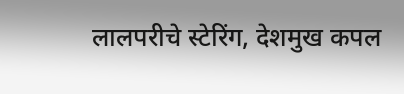लालपरीचे स्टेरिंग, देशमुख कपल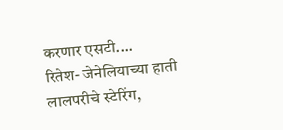करणार एसटी....
रितेश- जेनेलियाच्या हाती लालपरीचे स्टेरिंग,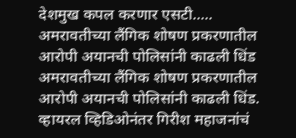देशमुख कपल करणार एसटी.....
अमरावतीच्या लैंगिक शोषण प्रकरणातील आरोपी अयानची पोलिसांनी काढली धिंड
अमरावतीच्या लैंगिक शोषण प्रकरणातील आरोपी अयानची पोलिसांनी काढली धिंड.
व्हायरल व्हिडिओनंतर गिरीश महाजनांचं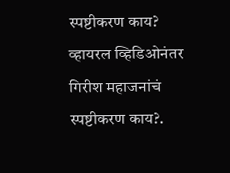स्पष्टीकरण काय?
व्हायरल व्हिडिओनंतर गिरीश महाजनांचं स्पष्टीकरण काय?.